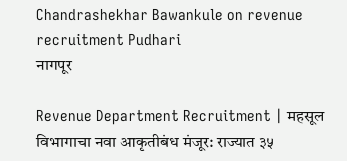Chandrashekhar Bawankule on revenue recruitment Pudhari
नागपूर

Revenue Department Recruitment | महसूल विभागाचा नवा आकृतीबंध मंजूर: राज्यात ३५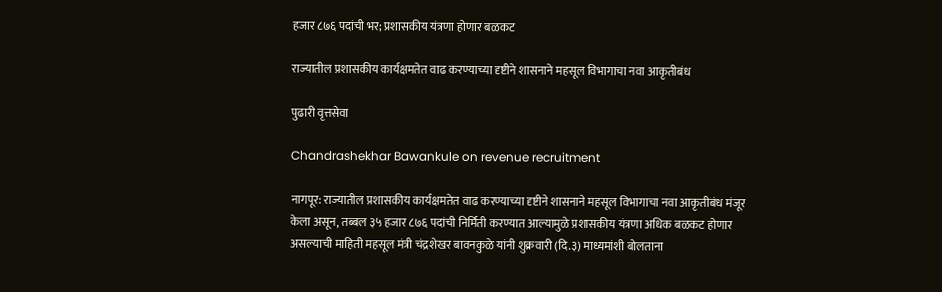हजार ८७६ पदांची भर; प्रशासकीय यंत्रणा होणार बळकट

राज्यातील प्रशासकीय कार्यक्षमतेत वाढ करण्याच्या दृष्टीने शासनाने महसूल विभागाचा नवा आकृतीबंध

पुढारी वृत्तसेवा

Chandrashekhar Bawankule on revenue recruitment

नागपूर: राज्यातील प्रशासकीय कार्यक्षमतेत वाढ करण्याच्या दृष्टीने शासनाने महसूल विभागाचा नवा आकृतीबंध मंजूर केला असून, तब्बल ३५ हजार ८७६ पदांची निर्मिती करण्यात आल्यामुळे प्रशासकीय यंत्रणा अधिक बळकट होणार असल्याची माहिती महसूल मंत्री चंद्रशेखर बावनकुळे यांनी शुक्रवारी (दि.३) माध्यमांशी बोलताना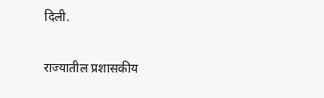दिली.

राज्यातील प्रशासकीय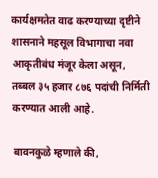कार्यक्षमतेत वाढ करण्याच्या दृष्टीने शासनाने महसूल विभागाचा नवा आकृतीबंध मंजूर केला असून, तब्बल ३५ हजार ८७६ पदांची निर्मिती करण्यात आली आहे.

बावनकुळे म्हणाले की,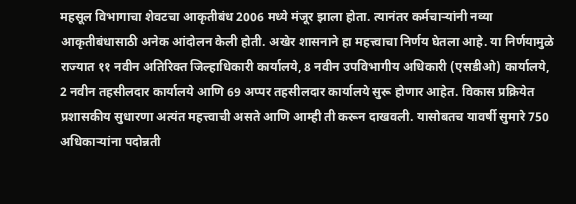महसूल विभागाचा शेवटचा आकृतीबंध 2006 मध्ये मंजूर झाला होता. त्यानंतर कर्मचाऱ्यांनी नव्या आकृतीबंधासाठी अनेक आंदोलन केली होती. अखेर शासनाने हा महत्त्वाचा निर्णय घेतला आहे. या निर्णयामुळे राज्यात ११ नवीन अतिरिक्त जिल्हाधिकारी कार्यालये, 8 नवीन उपविभागीय अधिकारी (एसडीओ) कार्यालये, 2 नवीन तहसीलदार कार्यालये आणि 69 अप्पर तहसीलदार कार्यालये सुरू होणार आहेत. विकास प्रक्रियेत प्रशासकीय सुधारणा अत्यंत महत्त्वाची असते आणि आम्ही ती करून दाखवली. यासोबतच यावर्षी सुमारे 750 अधिकाऱ्यांना पदोन्नती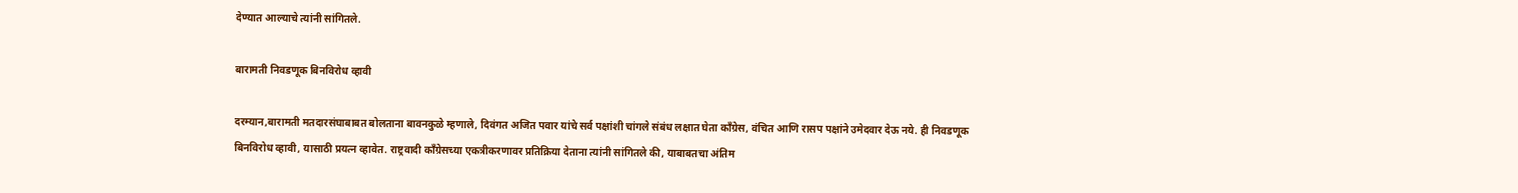देण्यात आल्याचे त्यांनी सांगितले.

बारामती निवडणूक बिनविरोध व्हावी

दरम्यान,बारामती मतदारसंघाबाबत बोलताना बावनकुळे म्हणाले, दिवंगत अजित पवार यांचे सर्व पक्षांशी चांगले संबंध लक्षात घेता काँग्रेस, वंचित आणि रासप पक्षांने उमेदवार देऊ नये. ही निवडणूक बिनविरोध व्हावी, यासाठी प्रयत्न व्हावेत. राष्ट्रवादी काँग्रेसच्या एकत्रीकरणावर प्रतिक्रिया देताना त्यांनी सांगितले की, याबाबतचा अंतिम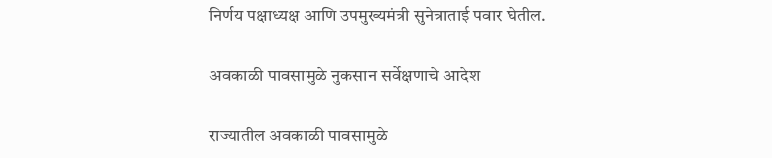निर्णय पक्षाध्यक्ष आणि उपमुख्यमंत्री सुनेत्राताई पवार घेतील.

अवकाळी पावसामुळे नुकसान सर्वेक्षणाचे आदेश

राज्यातील अवकाळी पावसामुळे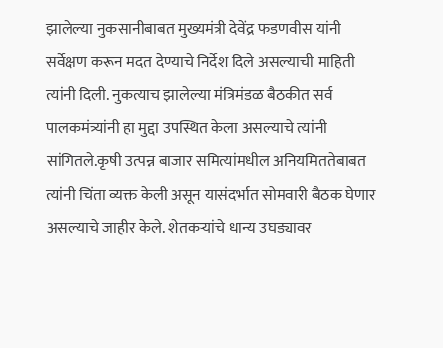झालेल्या नुकसानीबाबत मुख्यमंत्री देवेंद्र फडणवीस यांनी सर्वेक्षण करून मदत देण्याचे निर्देश दिले असल्याची माहिती त्यांनी दिली. नुकत्याच झालेल्या मंत्रिमंडळ बैठकीत सर्व पालकमंत्र्यांनी हा मुद्दा उपस्थित केला असल्याचे त्यांनी सांगितले.कृषी उत्पन्न बाजार समित्यांमधील अनियमिततेबाबत त्यांनी चिंता व्यक्त केली असून यासंदर्भात सोमवारी बैठक घेणार असल्याचे जाहीर केले. शेतकऱ्यांचे धान्य उघड्यावर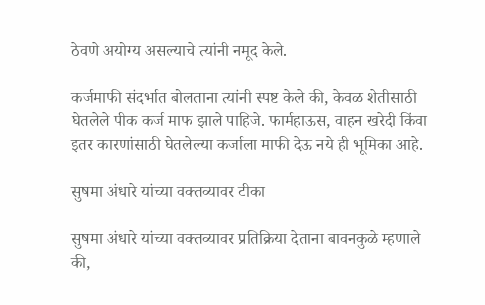ठेवणे अयोग्य असल्याचे त्यांनी नमूद केले.

कर्जमाफी संदर्भात बोलताना त्यांनी स्पष्ट केले की, केवळ शेतीसाठी घेतलेले पीक कर्ज माफ झाले पाहिजे. फार्महाऊस, वाहन खरेदी किंवा इतर कारणांसाठी घेतलेल्या कर्जाला माफी देऊ नये ही भूमिका आहे.

सुषमा अंधारे यांच्या वक्तव्यावर टीका

सुषमा अंधारे यांच्या वक्तव्यावर प्रतिक्रिया देताना बावनकुळे म्हणाले की,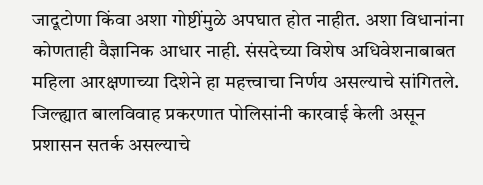जादूटोणा किंवा अशा गोष्टींमुळे अपघात होत नाहीत. अशा विधानांना कोणताही वैज्ञानिक आधार नाही. संसदेच्या विशेष अधिवेशनाबाबत महिला आरक्षणाच्या दिशेने हा महत्त्वाचा निर्णय असल्याचे सांगितले. जिल्ह्यात बालविवाह प्रकरणात पोलिसांनी कारवाई केली असून प्रशासन सतर्क असल्याचे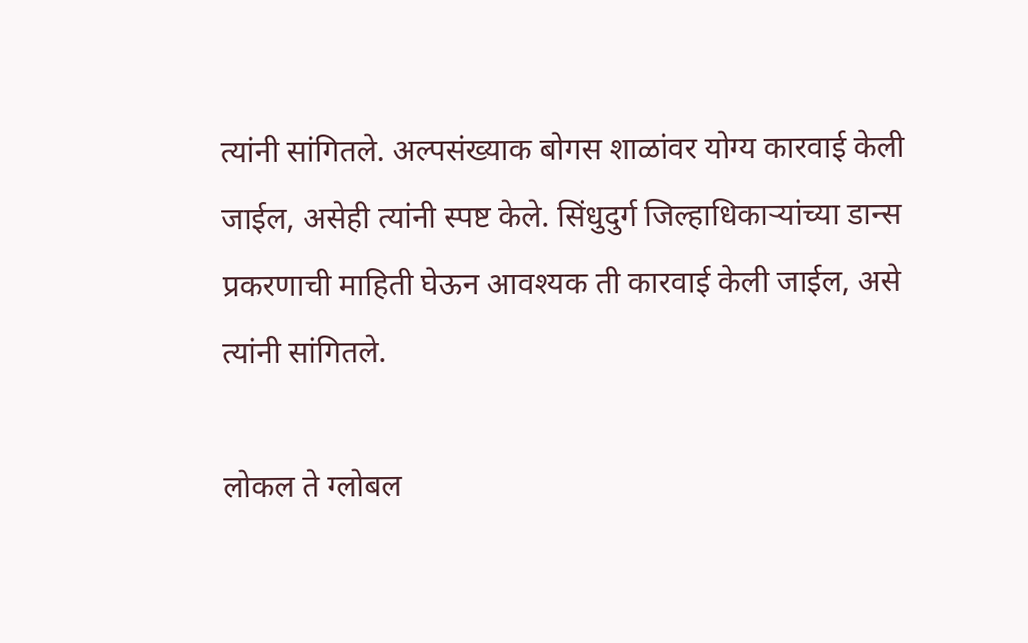त्यांनी सांगितले. अल्पसंख्याक बोगस शाळांवर योग्य कारवाई केली जाईल, असेही त्यांनी स्पष्ट केले. सिंधुदुर्ग जिल्हाधिकाऱ्यांच्या डान्स प्रकरणाची माहिती घेऊन आवश्यक ती कारवाई केली जाईल, असे त्यांनी सांगितले.

लोकल ते ग्लोबल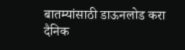बातम्यांसाठी डाऊनलोड करा दैनिक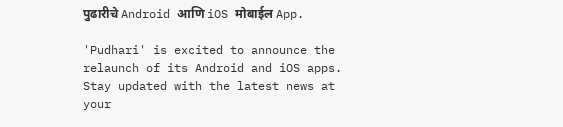पुढारीचे Android आणि iOS मोबाईल App.

'Pudhari' is excited to announce the relaunch of its Android and iOS apps. Stay updated with the latest news at your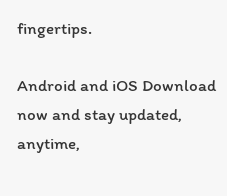fingertips.

Android and iOS Download now and stay updated, anytime,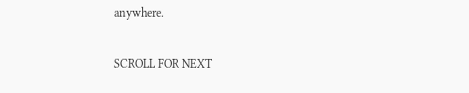anywhere.

SCROLL FOR NEXT